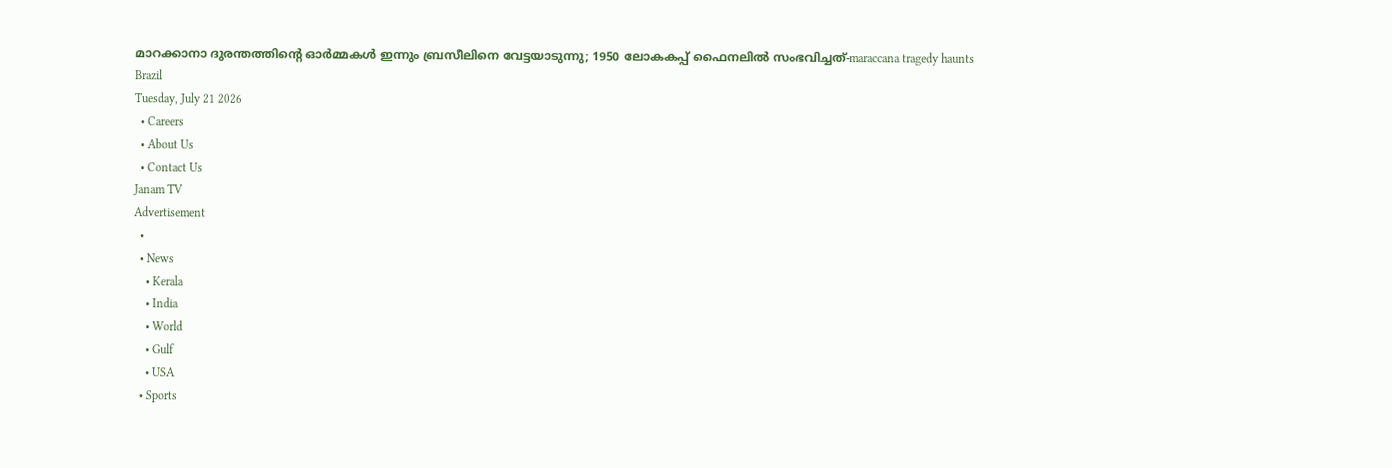മാറക്കാനാ ദുരന്തത്തിന്റെ ഓർമ്മകൾ ഇന്നും ബ്രസീലിനെ വേട്ടയാടുന്നു; 1950 ലോകകപ്പ് ഫൈനലിൽ സംഭവിച്ചത്‌-maraccana tragedy haunts Brazil
Tuesday, July 21 2026
  • Careers
  • About Us
  • Contact Us
Janam TV
Advertisement
  •
  • News
    • Kerala
    • India
    • World
    • Gulf
    • USA
  • Sports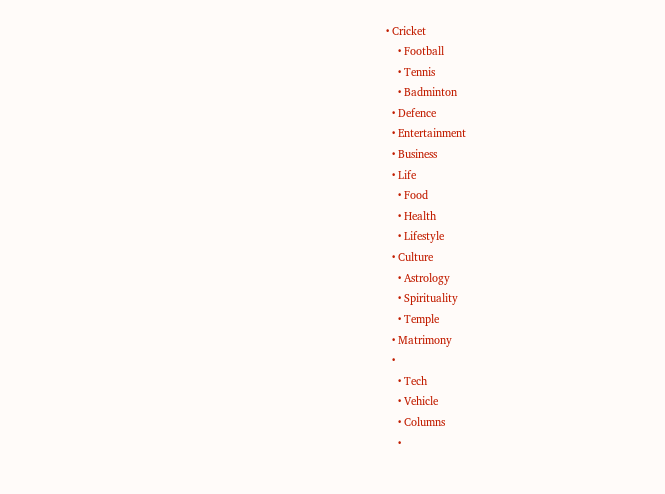• Cricket
    • Football
    • Tennis
    • Badminton
  • Defence
  • Entertainment
  • Business
  • Life
    • Food
    • Health
    • Lifestyle
  • Culture
    • Astrology
    • Spirituality
    • Temple
  • Matrimony
  •
    • Tech
    • Vehicle
    • Columns
    •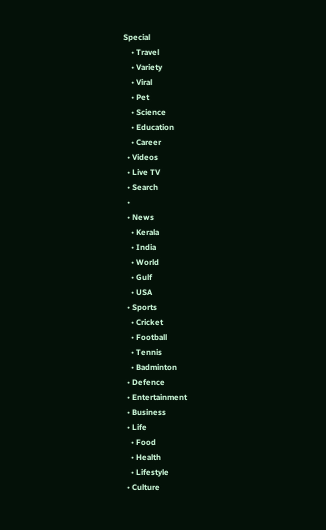Special
    • Travel
    • Variety
    • Viral
    • Pet
    • Science
    • Education
    • Career
  • Videos
  • Live TV
  • Search
  •
  • News
    • Kerala
    • India
    • World
    • Gulf
    • USA
  • Sports
    • Cricket
    • Football
    • Tennis
    • Badminton
  • Defence
  • Entertainment
  • Business
  • Life
    • Food
    • Health
    • Lifestyle
  • Culture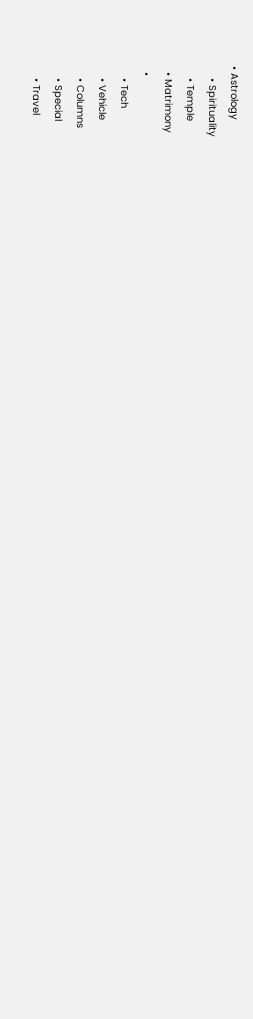• Astrology
    • Spirituality
    • Temple
  • Matrimony
  •
    • Tech
    • Vehicle
    • Columns
    • Special
    • Travel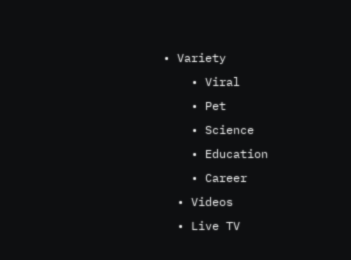• Variety
    • Viral
    • Pet
    • Science
    • Education
    • Career
  • Videos
  • Live TV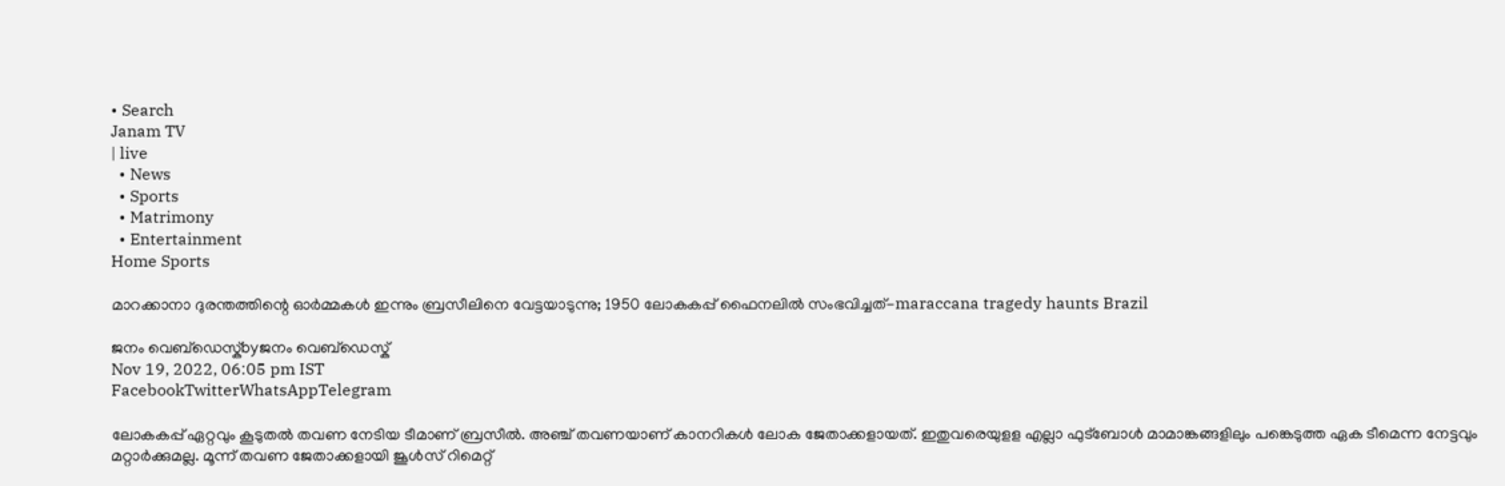• Search
Janam TV
| live
  • News
  • Sports
  • Matrimony
  • Entertainment
Home Sports

മാറക്കാനാ ദുരന്തത്തിന്റെ ഓർമ്മകൾ ഇന്നും ബ്രസീലിനെ വേട്ടയാടുന്നു; 1950 ലോകകപ്പ് ഫൈനലിൽ സംഭവിച്ചത്‌-maraccana tragedy haunts Brazil

ജനം വെബ്‌ഡെസ്ക്byജനം വെബ്‌ഡെസ്ക്
Nov 19, 2022, 06:05 pm IST
FacebookTwitterWhatsAppTelegram

ലോകകപ്പ് ഏറ്റവും കൂടുതൽ തവണ നേടിയ ടീമാണ് ബ്രസീൽ. അഞ്ച് തവണയാണ് കാനറികൾ ലോക ജേതാക്കളായത്. ഇതുവരെയുളള എല്ലാ ഫുട്‌ബോൾ മാമാങ്കങ്ങളിലും പങ്കെടുത്ത ഏക ടീമെന്ന നേട്ടവും മറ്റാർക്കുമല്ല. മൂന്ന് തവണ ജേതാക്കളായി ജൂൾസ് റിമെറ്റ്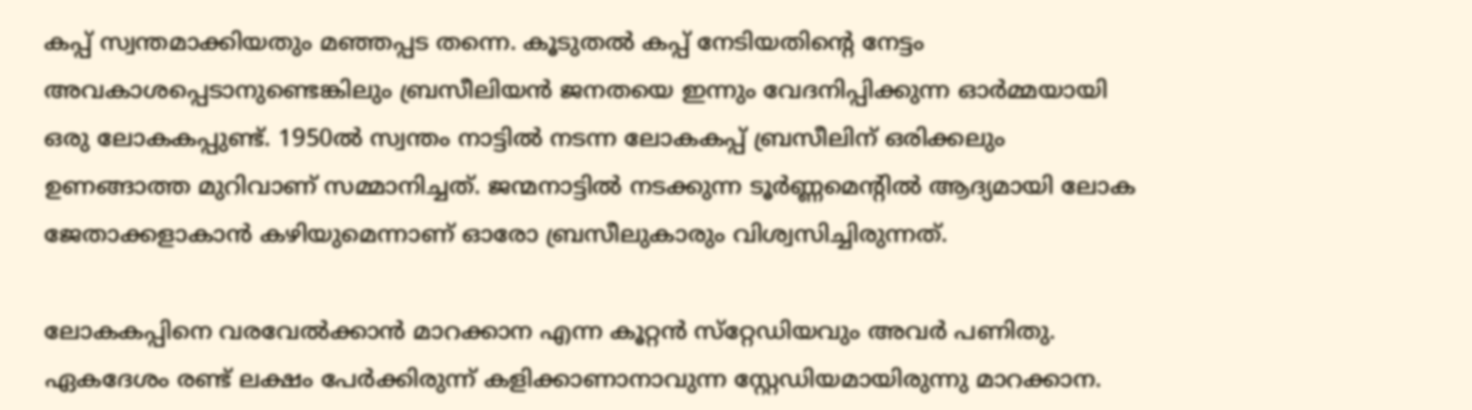കപ്പ് സ്വന്തമാക്കിയതും മഞ്ഞപ്പട തന്നെ. കൂടുതൽ കപ്പ് നേടിയതിന്റെ നേട്ടം അവകാശപ്പെടാനുണ്ടെങ്കിലും ബ്രസീലിയൻ ജനതയെ ഇന്നും വേദനിപ്പിക്കുന്ന ഓർമ്മയായി ഒരു ലോകകപ്പുണ്ട്. 1950ൽ സ്വന്തം നാട്ടിൽ നടന്ന ലോകകപ്പ് ബ്രസീലിന് ഒരിക്കലും ഉണങ്ങാത്ത മുറിവാണ് സമ്മാനിച്ചത്. ജന്മനാട്ടിൽ നടക്കുന്ന ടൂർണ്ണമെന്റിൽ ആദ്യമായി ലോക ജേതാക്കളാകാൻ കഴിയുമെന്നാണ് ഓരോ ബ്രസീലുകാരും വിശ്വസിച്ചിരുന്നത്.

ലോകകപ്പിനെ വരവേൽക്കാൻ മാറക്കാന എന്ന കൂറ്റൻ സ്‌റ്റേഡിയവും അവർ പണിതു. ഏകദേശം രണ്ട് ലക്ഷം പേർക്കിരുന്ന് കളിക്കാണാനാവുന്ന സ്റ്റേഡിയമായിരുന്നു മാറക്കാന.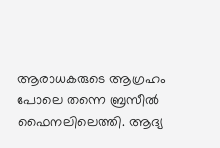ആരാധകരുടെ ആഗ്രഹം പോലെ തന്നെ ബ്രസീൽ ഫൈനലിലെത്തി. ആദ്യ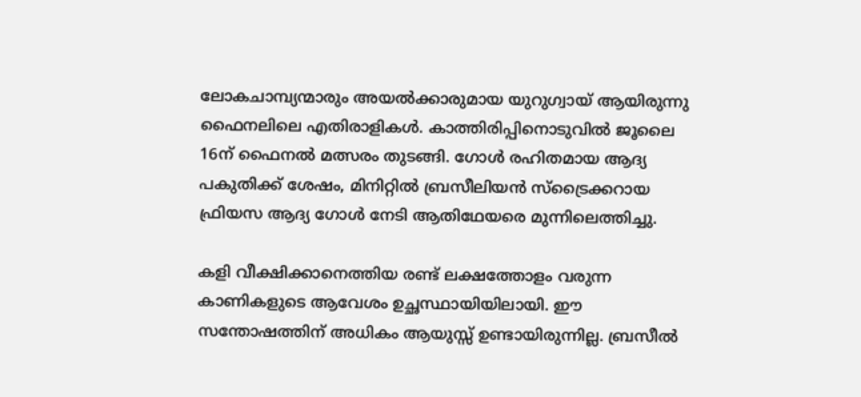ലോകചാമ്പ്യന്മാരും അയൽക്കാരുമായ യുറുഗ്വായ് ആയിരുന്നു ഫൈനലിലെ എതിരാളികൾ. കാത്തിരിപ്പിനൊടുവിൽ ജൂലൈ 16ന് ഫൈനൽ മത്സരം തുടങ്ങി. ഗോൾ രഹിതമായ ആദ്യ പകുതിക്ക് ശേഷം, മിനിറ്റിൽ ബ്രസീലിയൻ സ്ട്രൈക്കറായ ഫ്രിയസ ആദ്യ ഗോൾ നേടി ആതിഥേയരെ മുന്നിലെത്തിച്ചു.

കളി വീക്ഷിക്കാനെത്തിയ രണ്ട് ലക്ഷത്തോളം വരുന്ന കാണികളുടെ ആവേശം ഉച്ഛസ്ഥായിയിലായി. ഈ സന്തോഷത്തിന് അധികം ആയുസ്സ് ഉണ്ടായിരുന്നില്ല. ബ്രസീൽ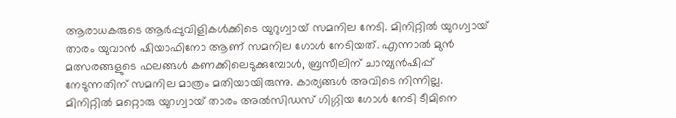ആരാധകരുടെ ആർപ്പുവിളികൾക്കിടെ യുറുഗ്വായ് സമനില നേടി. മിനിറ്റിൽ യുറഗ്വായ് താരം യുവാൻ ഷിയാഫിനോ ആണ് സമനില ഗോൾ നേടിയത്. എന്നാൽ മുൻ മത്സരങ്ങളുടെ ഫലങ്ങൾ കണക്കിലെടുക്കുമ്പോൾ, ബ്രസീലിന് ചാമ്പ്യൻഷിപ്പ് നേടുന്നതിന് സമനില മാത്രം മതിയായിരുന്നു. കാര്യങ്ങൾ അവിടെ നിന്നില്ല. മിനിറ്റിൽ മറ്റൊരു യുറഗ്വായ് താരം അൽസിഡസ് ഗിഗ്ഗിയ ഗോൾ നേടി ടീമിനെ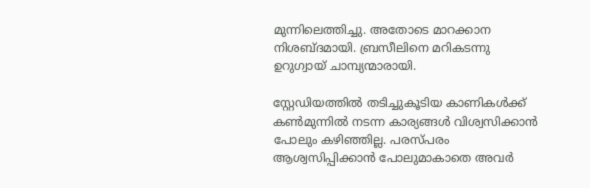മുന്നിലെത്തിച്ചു. അതോടെ മാറക്കാന നിശബ്ദമായി. ബ്രസീലിനെ മറികടന്നു ഉറുഗ്വായ് ചാമ്പ്യന്മാരായി.

സ്റ്റേഡിയത്തിൽ തടിച്ചുകൂടിയ കാണികൾക്ക് കൺമുന്നിൽ നടന്ന കാര്യങ്ങൾ വിശ്വസിക്കാൻ പോലും കഴിഞ്ഞില്ല. പരസ്പരം ആശ്വസിപ്പിക്കാൻ പോലുമാകാതെ അവർ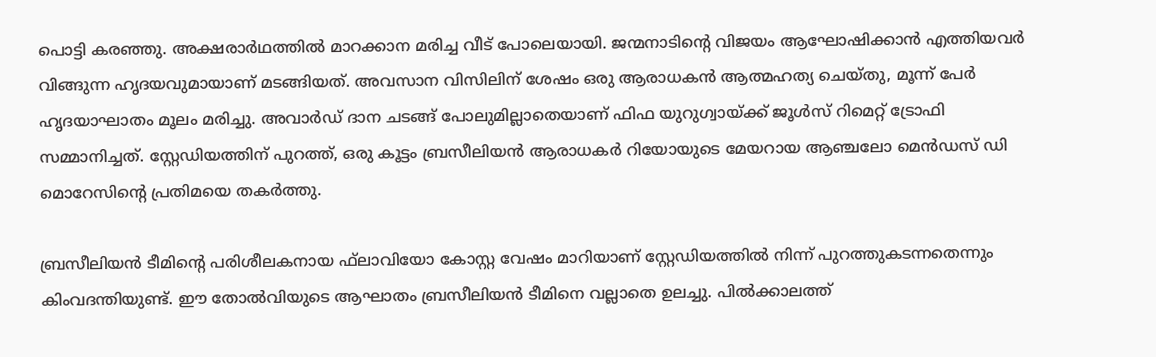പൊട്ടി കരഞ്ഞു. അക്ഷരാർഥത്തിൽ മാറക്കാന മരിച്ച വീട് പോലെയായി. ജന്മനാടിന്റെ വിജയം ആഘോഷിക്കാൻ എത്തിയവർ വിങ്ങുന്ന ഹൃദയവുമായാണ് മടങ്ങിയത്. അവസാന വിസിലിന് ശേഷം ഒരു ആരാധകൻ ആത്മഹത്യ ചെയ്തു, മൂന്ന് പേർ ഹൃദയാഘാതം മൂലം മരിച്ചു. അവാർഡ് ദാന ചടങ്ങ് പോലുമില്ലാതെയാണ് ഫിഫ യുറുഗ്വായ്‌ക്ക് ജൂൾസ് റിമെറ്റ് ട്രോഫി സമ്മാനിച്ചത്. സ്റ്റേഡിയത്തിന് പുറത്ത്, ഒരു കൂട്ടം ബ്രസീലിയൻ ആരാധകർ റിയോയുടെ മേയറായ ആഞ്ചലോ മെൻഡസ് ഡി മൊറേസിന്റെ പ്രതിമയെ തകർത്തു.

ബ്രസീലിയൻ ടീമിന്റെ പരിശീലകനായ ഫ്‌ലാവിയോ കോസ്റ്റ വേഷം മാറിയാണ് സ്റ്റേഡിയത്തിൽ നിന്ന് പുറത്തുകടന്നതെന്നും കിംവദന്തിയുണ്ട്. ഈ തോൽവിയുടെ ആഘാതം ബ്രസീലിയൻ ടീമിനെ വല്ലാതെ ഉലച്ചു. പിൽക്കാലത്ത്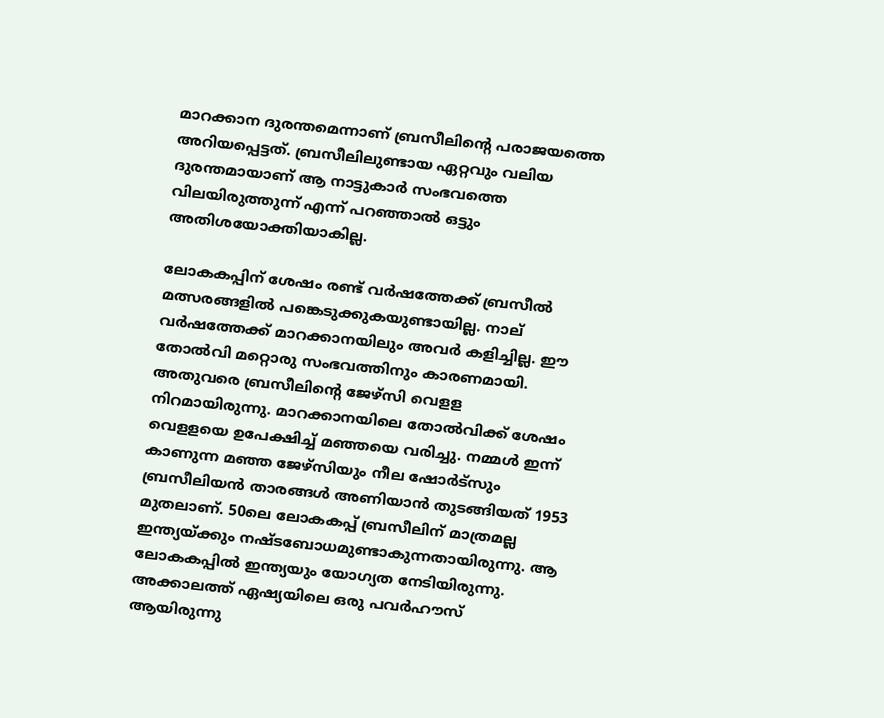മാറക്കാന ദുരന്തമെന്നാണ് ബ്രസീലിന്റെ പരാജയത്തെ അറിയപ്പെട്ടത്. ബ്രസീലിലുണ്ടായ ഏറ്റവും വലിയ ദുരന്തമായാണ് ആ നാട്ടുകാർ സംഭവത്തെ വിലയിരുത്തുന്ന് എന്ന് പറഞ്ഞാൽ ഒട്ടും അതിശയോക്തിയാകില്ല.

ലോകകപ്പിന് ശേഷം രണ്ട് വർഷത്തേക്ക് ബ്രസീൽ മത്സരങ്ങളിൽ പങ്കെടുക്കുകയുണ്ടായില്ല. നാല് വർഷത്തേക്ക് മാറക്കാനയിലും അവർ കളിച്ചില്ല. ഈ തോൽവി മറ്റൊരു സംഭവത്തിനും കാരണമായി. അതുവരെ ബ്രസീലിന്റെ ജേഴ്‌സി വെളള നിറമായിരുന്നു. മാറക്കാനയിലെ തോൽവിക്ക് ശേഷം വെളളയെ ഉപേക്ഷിച്ച് മഞ്ഞയെ വരിച്ചു. നമ്മൾ ഇന്ന് കാണുന്ന മഞ്ഞ ജേഴ്‌സിയും നീല ഷോർട്‌സും ബ്രസീലിയൻ താരങ്ങൾ അണിയാൻ തുടങ്ങിയത് 1953 മുതലാണ്. 50ലെ ലോകകപ്പ് ബ്രസീലിന് മാത്രമല്ല ഇന്ത്യയ്‌ക്കും നഷ്ടബോധമുണ്ടാകുന്നതായിരുന്നു. ആ ലോകകപ്പിൽ ഇന്ത്യയും യോഗ്യത നേടിയിരുന്നു. അക്കാലത്ത് ഏഷ്യയിലെ ഒരു പവർഹൗസ് ആയിരുന്നു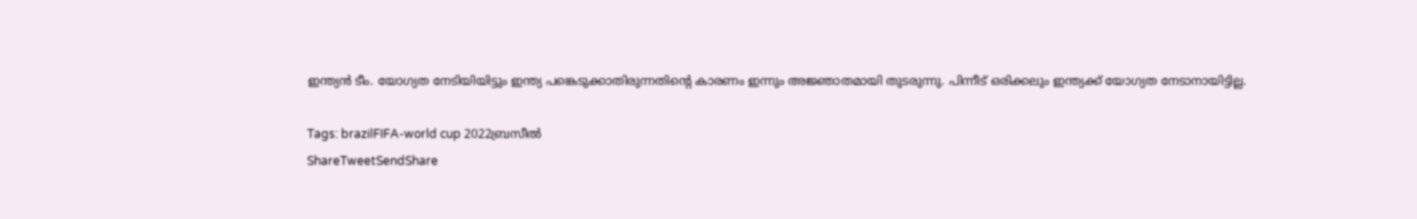ഇന്ത്യൻ ടീം. യോഗ്യത നേടിയിയിട്ടും ഇന്ത്യ പങ്കെടുക്കാതിരുന്നതിന്റെ കാരണം ഇന്നും അജ്ഞാതമായി തുടരുന്നു. പിന്നീട് ഒരിക്കലും ഇന്ത്യക്ക് യോഗ്യത നേടാനായിട്ടില്ല.

Tags: brazilFIFA-world cup 2022ബ്രസീൽ
ShareTweetSendShare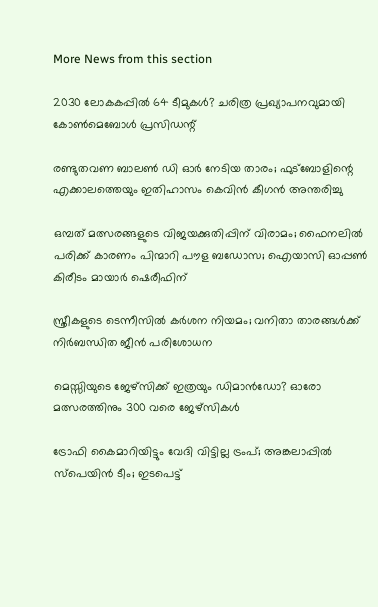More News from this section

2030 ലോകകപ്പില്‍ 64 ടീമുകള്‍? ചരിത്ര പ്രഖ്യാപനവുമായി കോണ്‍മെബോള്‍ പ്രസിഡന്റ്

രണ്ടുതവണ ബാലണ്‍ ഡി ഓര്‍ നേടിയ താരം; ഫുട്‌ബോളിന്റെ എക്കാലത്തെയും ഇതിഹാസം കെവിന്‍ കീഗന്‍ അന്തരിച്ചു

ഒമ്പത് മത്സരങ്ങളുടെ വിജയക്കുതിപ്പിന് വിരാമം; ഫൈനലില്‍ പരിക്ക് കാരണം പിന്മാറി പൗള ബഡോസ; ഐയാസി ഓപ്പണ്‍ കിരീടം മായാര്‍ ഷെരീഫിന്

സ്ത്രീകളുടെ ടെന്നീസില്‍ കര്‍ശന നിയമം; വനിതാ താരങ്ങള്‍ക്ക് നിര്‍ബന്ധിത ജീന്‍ പരിശോധന

മെസ്സിയുടെ ജേഴ്‌സിക്ക് ഇത്രയും ഡിമാന്‍ഡോ? ഓരോ മത്സരത്തിനും 300 വരെ ജേഴ്‌സികള്‍

ട്രോഫി കൈമാറിയിട്ടും വേദി വിട്ടില്ല ട്രംപ്; അങ്കലാപ്പില്‍ സ്പെയിന്‍ ടീം; ഇടപെട്ട്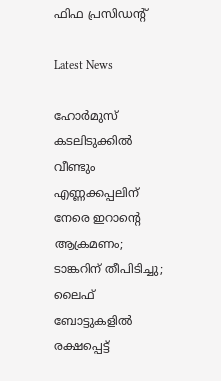ഫിഫ പ്രസിഡന്റ്

Latest News

ഹോര്‍മുസ് കടലിടുക്കില്‍ വീണ്ടും എണ്ണക്കപ്പലിന് നേരെ ഇറാന്റെ ആക്രമണം; ടാങ്കറിന് തീപിടിച്ചു; ലൈഫ് ബോട്ടുകളില്‍ രക്ഷപ്പെട്ട്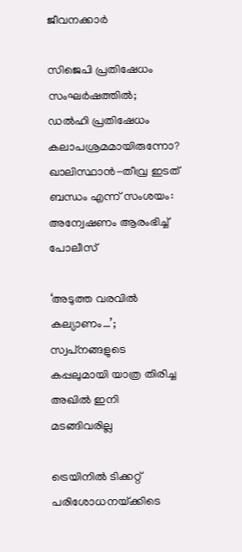ജീവനക്കാര്‍

സിജെപി പ്രതിഷേധം സംഘര്‍ഷത്തില്‍; ഡല്‍ഹി പ്രതിഷേധം കലാപശ്രമമായിരുന്നോ? ഖാലിസ്ഥാന്‍-തീവ്ര ഇടത് ബന്ധം എന്ന് സംശയം: അന്വേഷണം ആരംഭിച്ച് പോലീസ്

‘അടുത്ത വരവില്‍ കല്യാണം…’; സ്വപ്‌നങ്ങളുടെ കപ്പലുമായി യാത്ര തിരിച്ച അഖില്‍ ഇനി മടങ്ങിവരില്ല

ട്രെയിനില്‍ ടിക്കറ്റ് പരിശോധനയ്‌ക്കിടെ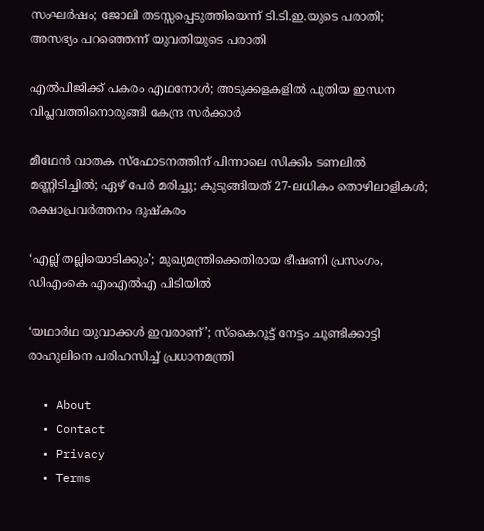സംഘര്‍ഷം; ജോലി തടസ്സപ്പെടുത്തിയെന്ന് ടി.ടി.ഇ.യുടെ പരാതി; അസഭ്യം പറഞ്ഞെന്ന് യുവതിയുടെ പരാതി

എല്‍പിജിക്ക് പകരം എഥനോള്‍; അടുക്കളകളില്‍ പുതിയ ഇന്ധന വിപ്ലവത്തിനൊരുങ്ങി കേന്ദ്ര സര്‍ക്കാര്‍

മീഥേന്‍ വാതക സ്‌ഫോടനത്തിന് പിന്നാലെ സിക്കിം ടണലില്‍ മണ്ണിടിച്ചില്‍; ഏഴ് പേര്‍ മരിച്ചു; കുടുങ്ങിയത് 27-ലധികം തൊഴിലാളികള്‍; രക്ഷാപ്രവര്‍ത്തനം ദുഷ്‌കരം

‘എല്ല് തല്ലിയൊടിക്കും’; മുഖ്യമന്ത്രിക്കെതിരായ ഭീഷണി പ്രസംഗം, ഡിഎംകെ എംഎല്‍എ പിടിയില്‍

‘യഥാര്‍ഥ യുവാക്കള്‍ ഇവരാണ്’; സ്‌കൈറൂട്ട് നേട്ടം ചൂണ്ടിക്കാട്ടി രാഹുലിനെ പരിഹസിച്ച് പ്രധാനമന്ത്രി

  • About
  • Contact
  • Privacy
  • Terms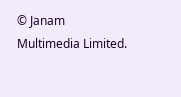© Janam Multimedia Limited.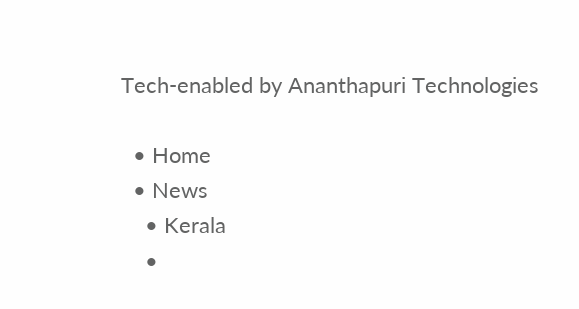Tech-enabled by Ananthapuri Technologies

  • Home
  • News
    • Kerala
    •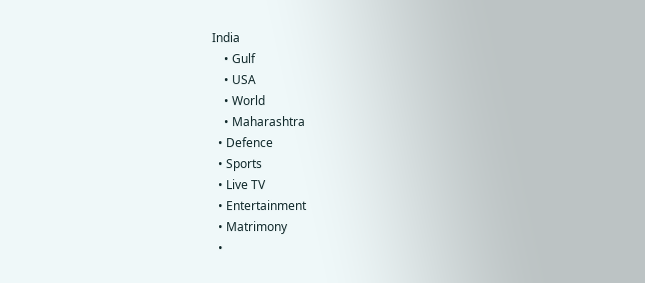India
    • Gulf
    • USA
    • World
    • Maharashtra
  • Defence
  • Sports
  • Live TV
  • Entertainment
  • Matrimony
  •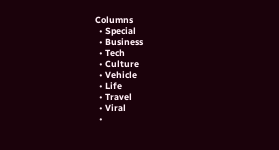Columns
  • Special
  • Business
  • Tech
  • Culture
  • Vehicle
  • Life
  • Travel
  • Viral
  •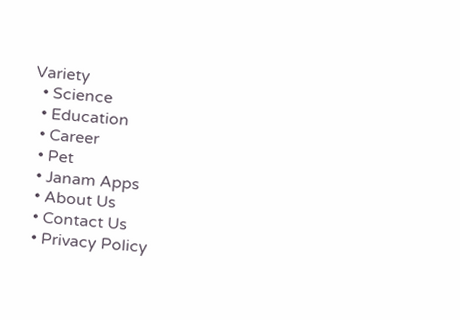Variety
  • Science
  • Education
  • Career
  • Pet
  • Janam Apps
  • About Us
  • Contact Us
  • Privacy Policy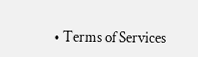• Terms of Services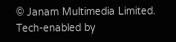© Janam Multimedia Limited.
Tech-enabled by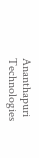Ananthapuri Technologies